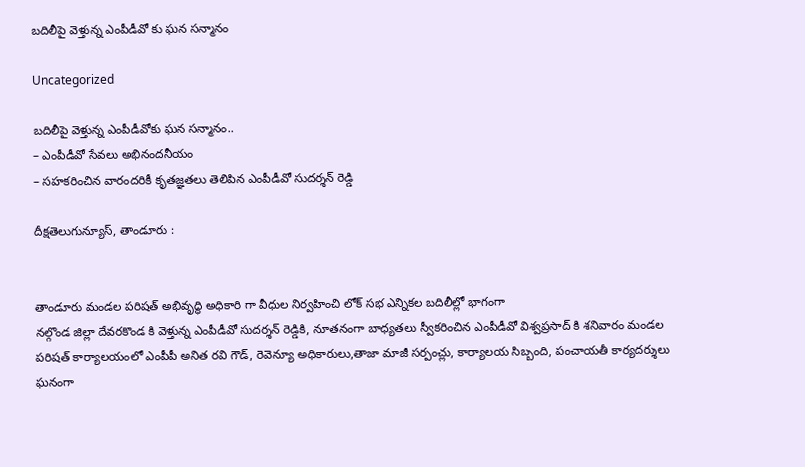బదిలీపై వెళ్తున్న ఎంపీడీవో కు ఘన సన్మానం

Uncategorized

బదిలీపై వెళ్తున్న ఎంపీడీవోకు ఘన సన్మానం..
– ఎంపీడీవో సేవలు అభినందనీయం
– సహకరించిన వారందరికీ కృతజ్ఞతలు తెలిపిన ఎంపీడీవో సుదర్శన్ రెడ్డి

దీక్షతెలుగున్యూస్, తాండూరు :


తాండూరు మండల పరిషత్ అభివృద్ధి అధికారి గా వీధుల నిర్వహించి లోక్ సభ ఎన్నికల బదిలీల్లో భాగంగా
నల్గొండ జిల్లా దేవరకొండ కి వెళ్తున్న ఎంపీడీవో సుదర్శన్ రెడ్డికి, నూతనంగా బాధ్యతలు స్వీకరించిన ఎంపీడీవో విశ్వప్రసాద్ కి శనివారం మండల పరిషత్ కార్యాలయంలో ఎంపీపీ అనిత రవి గౌడ్, రెవెన్యూ అధికారులు,తాజా మాజీ సర్పంచ్లు, కార్యాలయ సిబ్బంది, పంచాయతీ కార్యదర్శులు ఘనంగా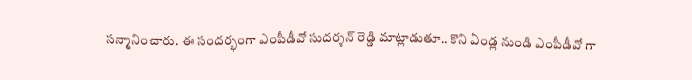సన్మానించారు. ఈ సందర్భంగా ఎంపీడీవో సుదర్శన్ రెడ్డి మాట్లాడుతూ.. కొని ఏండ్ల నుండి ఎంపీడీవో గా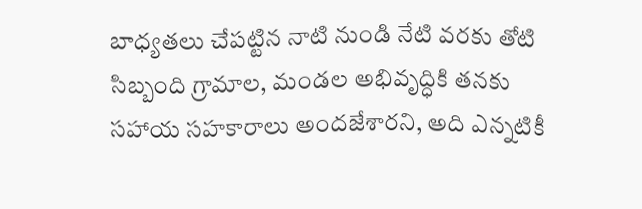బాధ్యతలు చేపట్టిన నాటి నుండి నేటి వరకు తోటి సిబ్బంది గ్రామాల, మండల అభివృద్ధికి తనకు సహాయ సహకారాలు అందజేశారని, అది ఎన్నటికీ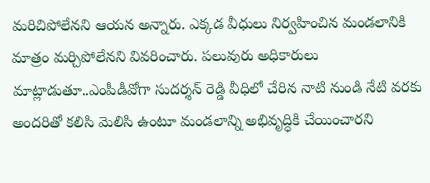మరిచిపోలేనని ఆయన అన్నారు. ఎక్కడ వీధులు నిర్వహించిన మండలానికి మాత్రం మర్చిపోలేనని వివరించారు. పలువురు అధికారులు మాట్లాడుతూ..ఎంపీడీవోగా సుదర్శన్ రెడ్డి వీధిలో చేరిన నాటి నుండి నేటి వరకు అందరితో కలిసి మెలిసి ఉంటూ మండలాన్ని అభివృద్ధికి చేయించారని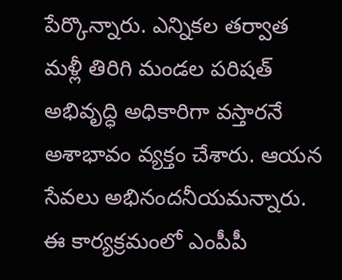పేర్కొన్నారు. ఎన్నికల తర్వాత మళ్లీ తిరిగి మండల పరిషత్ అభివృద్ధి అధికారిగా వస్తారనే అశాభావం వ్యక్తం చేశారు. ఆయన సేవలు అభినందనీయమన్నారు. ఈ కార్యక్రమంలో ఎంపీపీ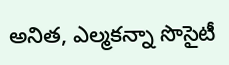అనిత, ఎల్మకన్నా సొసైటీ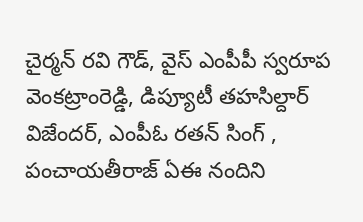చైర్మన్ రవి గౌడ్, వైస్ ఎంపీపీ స్వరూప వెంకట్రాంరెడ్డి, డిప్యూటీ తహసిల్దార్ విజేందర్, ఎంపీఓ రతన్ సింగ్ , పంచాయతీరాజ్ ఏఈ నందిని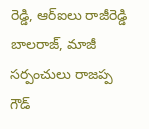రెడ్డి, ఆర్ఐలు రాజీరెడ్డి బాలరాజ్, మాజీ సర్పంచులు రాజప్ప గౌడ్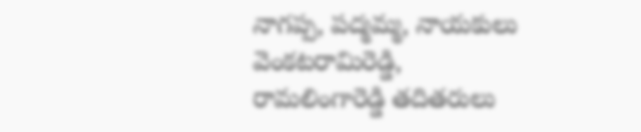నాగప్ప, పద్మమ్మ, నాయకులు వెంకటరామిరెడ్డి, రామలింగారెడ్డి తదితరులు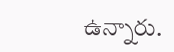ఉన్నారు.